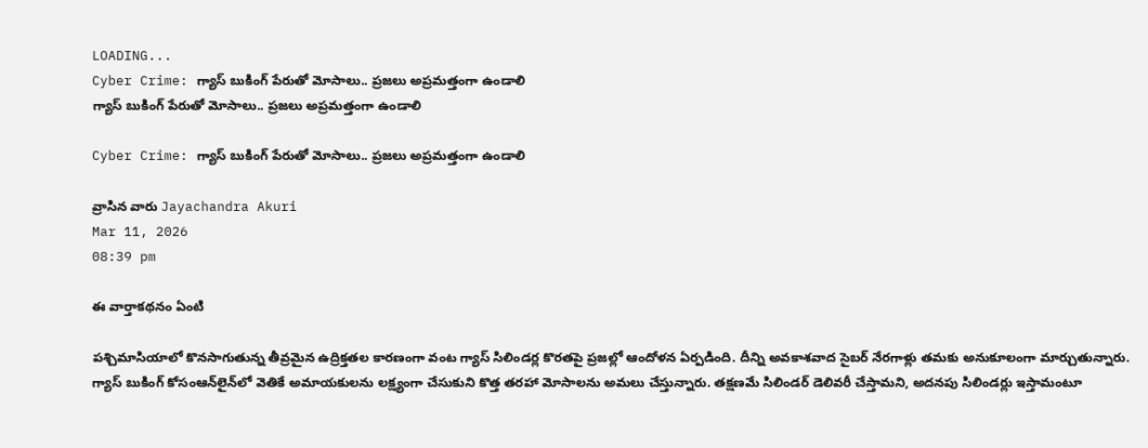LOADING...
Cyber Crime: గ్యాస్ బుకింగ్ పేరుతో మోసాలు.. ప్రజలు అప్రమత్తంగా ఉండాలి
గ్యాస్ బుకింగ్ పేరుతో మోసాలు.. ప్రజలు అప్రమత్తంగా ఉండాలి

Cyber Crime: గ్యాస్ బుకింగ్ పేరుతో మోసాలు.. ప్రజలు అప్రమత్తంగా ఉండాలి

వ్రాసిన వారు Jayachandra Akuri
Mar 11, 2026
08:39 pm

ఈ వార్తాకథనం ఏంటి

పశ్చిమాసియాలో కొనసాగుతున్న తీవ్రమైన ఉద్రిక్తతల కారణంగా వంట గ్యాస్ సిలిండర్ల కొరతపై ప్రజల్లో ఆందోళన ఏర్పడింది. దీన్ని అవకాశవాద సైబర్ నేరగాళ్లు తమకు అనుకూలంగా మార్చుతున్నారు. గ్యాస్ బుకింగ్ కోసంఆన్‌లైన్‌లో వెతికే అమాయకులను లక్ష్యంగా చేసుకుని కొత్త తరహా మోసాలను అమలు చేస్తున్నారు. తక్షణమే సిలిండర్ డెలివరీ చేస్తామని, అదనపు సిలిండర్లు ఇస్తామంటూ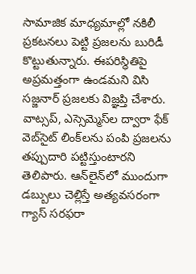సామాజిక మాధ్యమాల్లో నకిలీ ప్రకటనలు పెట్టి ప్రజలను బురిడీ కొట్టుతున్నారు. ఈపరిస్థితిపై అప్రమత్తంగా ఉండమని విసి స‌జ్జ‌నార్‌ ప్రజలకు విజ్ఞప్తి చేశారు. వాట్సప్, ఎస్సెమ్మెస్‌ల ద్వారా ఫేక్ వెబ్‌సైట్ లింక్‌లను పంపి ప్రజలను తప్పుదారి పట్టిస్తుంటారని తెలిపారు. ఆన్‌లైన్‌లో ముందుగా డబ్బులు చెల్లిస్తే అత్యవసరంగా గ్యాస్ సరఫరా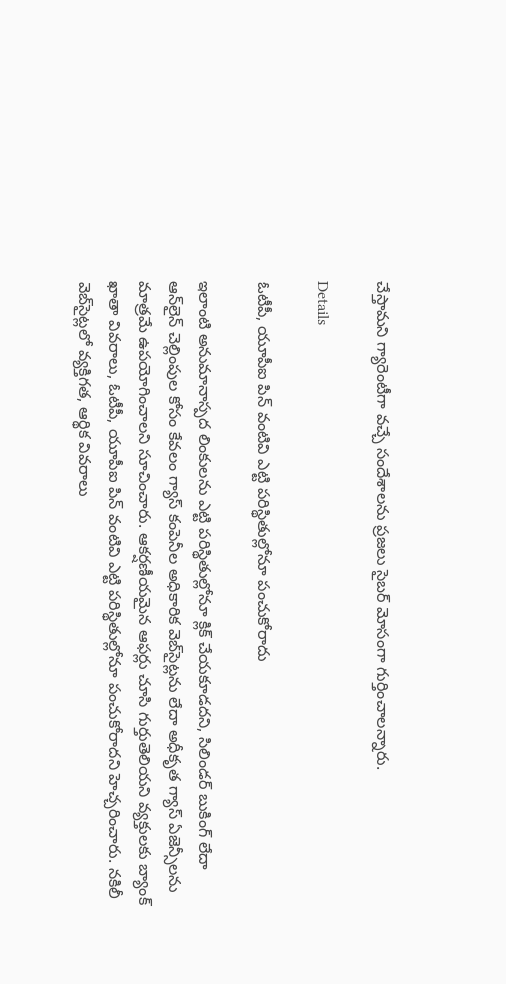చేస్తామని గ్యారెంటీగా వచ్చే సందేశాలను ప్రజలు సైబర్ మోసంగా గుర్తించాలన్నారు.

Details

ఓటీపీ, యూపీఐ పిన్ వంటివి ఎట్టి పరిస్థితుల్లోనూ పంచుకోరాదు

ఇలాంటి అనుమానాస్పద లింకులను ఎట్టి పరిస్థితుల్లోనూ క్లిక్ చేయకూడదని, సిలిండర్ బుకింగ్ లేదా ఆన్‌లైన్ చెల్లింపుల కోసం కేవలం గ్యాస్ కంపెనీల అధికారిక వెబ్‌సైట్లను లేదా అధీకృత గ్యాస్ ఏజెన్సీలను మాత్రమే ఉపయోగించాలని సూచించారు. ఆకర్షణీయమైన ఆఫర్లు చూసి గుర్తుతెలియని వ్యక్తులకు బ్యాంక్ ఖాతా వివరాలు, ఓటీపీ, యూపీఐ పిన్ వంటివి ఎట్టి పరిస్థితుల్లోనూ పంచుకోరాదని హెచ్చరించారు. నకిలీ వెబ్‌సైట్లలో వ్యక్తిగత, ఆర్థిక వివరాలు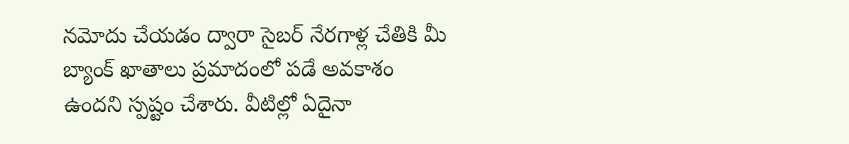నమోదు చేయడం ద్వారా సైబర్ నేరగాళ్ల చేతికి మీ బ్యాంక్ ఖాతాలు ప్రమాదంలో పడే అవకాశం ఉందని స్పష్టం చేశారు. వీటిల్లో ఏదైనా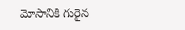మోసానికి గురైన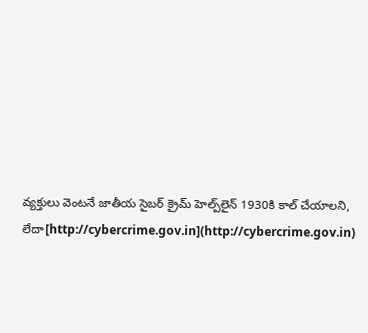వ్యక్తులు వెంటనే జాతీయ సైబర్ క్రైమ్ హెల్ప్‌లైన్ 1930కి కాల్ చేయాలని, లేదా[http://cybercrime.gov.in](http://cybercrime.gov.in)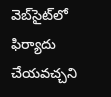వెబ్‌సైట్‌లో ఫిర్యాదు చేయవచ్చని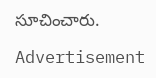సూచించారు.

Advertisement